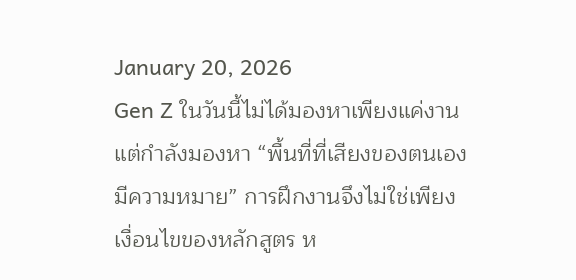January 20, 2026
Gen Z ในวันนี้ไม่ได้มองหาเพียงแค่งาน แต่กำลังมองหา “พื้นที่ที่เสียงของตนเองมีความหมาย” การฝึกงานจึงไม่ใช่เพียงเงื่อนไขของหลักสูตร ห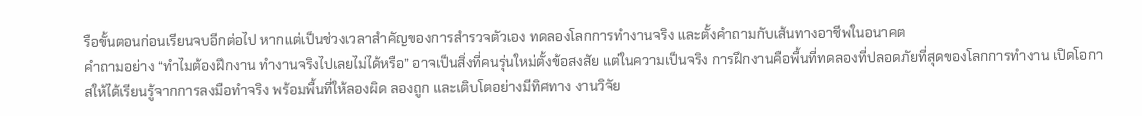รือขั้นตอนก่อนเรียนจบอีกต่อไป หากแต่เป็นช่วงเวลาสำคัญของการสำรวจตัวเอง ทดลองโลกการทำงานจริง และตั้งคำถามกับเส้นทางอาชีพในอนาคต
คำถามอย่าง “ทำไมต้องฝึกงาน ทำงานจริงไปเลยไม่ได้หรือ” อาจเป็นสิ่งที่คนรุ่นใหม่ตั้งข้อสงสัย แต่ในความเป็นจริง การฝึกงานคือพื้นที่ทดลองที่ปลอดภัยที่สุดของโลกการทำงาน เปิดโอกาสให้ได้เรียนรู้จากการลงมือทำจริง พร้อมพื้นที่ให้ลองผิด ลองถูก และเติบโตอย่างมีทิศทาง งานวิจัย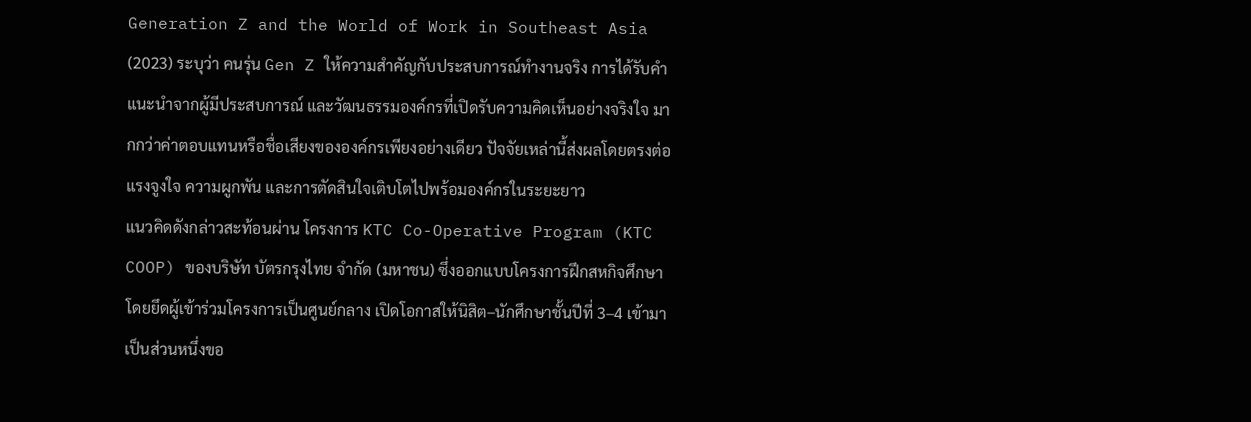Generation Z and the World of Work in Southeast Asia (2023) ระบุว่า คนรุ่น Gen Z ให้ความสำคัญกับประสบการณ์ทำงานจริง การได้รับคำแนะนำจากผู้มีประสบการณ์ และวัฒนธรรมองค์กรที่เปิดรับความคิดเห็นอย่างจริงใจ มากกว่าค่าตอบแทนหรือชื่อเสียงขององค์กรเพียงอย่างเดียว ปัจจัยเหล่านี้ส่งผลโดยตรงต่อแรงจูงใจ ความผูกพัน และการตัดสินใจเติบโตไปพร้อมองค์กรในระยะยาว
แนวคิดดังกล่าวสะท้อนผ่าน โครงการ KTC Co-Operative Program (KTC COOP) ของบริษัท บัตรกรุงไทย จำกัด (มหาชน) ซึ่งออกแบบโครงการฝึกสหกิจศึกษาโดยยึดผู้เข้าร่วมโครงการเป็นศูนย์กลาง เปิดโอกาสให้นิสิต–นักศึกษาชั้นปีที่ 3–4 เข้ามาเป็นส่วนหนึ่งขอ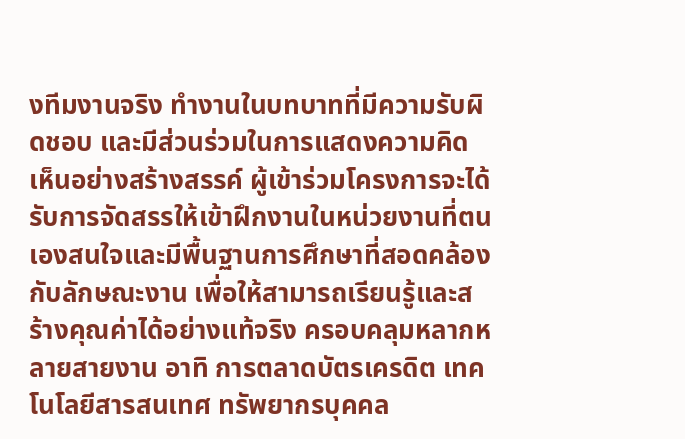งทีมงานจริง ทำงานในบทบาทที่มีความรับผิดชอบ และมีส่วนร่วมในการแสดงความคิดเห็นอย่างสร้างสรรค์ ผู้เข้าร่วมโครงการจะได้รับการจัดสรรให้เข้าฝึกงานในหน่วยงานที่ตนเองสนใจและมีพื้นฐานการศึกษาที่สอดคล้องกับลักษณะงาน เพื่อให้สามารถเรียนรู้และสร้างคุณค่าได้อย่างแท้จริง ครอบคลุมหลากหลายสายงาน อาทิ การตลาดบัตรเครดิต เทคโนโลยีสารสนเทศ ทรัพยากรบุคคล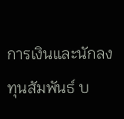การเงินและนักลงทุนสัมพันธ์ บ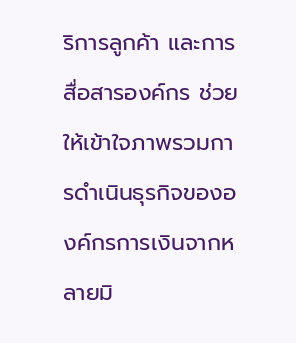ริการลูกค้า และการสื่อสารองค์กร ช่วยให้เข้าใจภาพรวมการดำเนินธุรกิจขององค์กรการเงินจากหลายมิ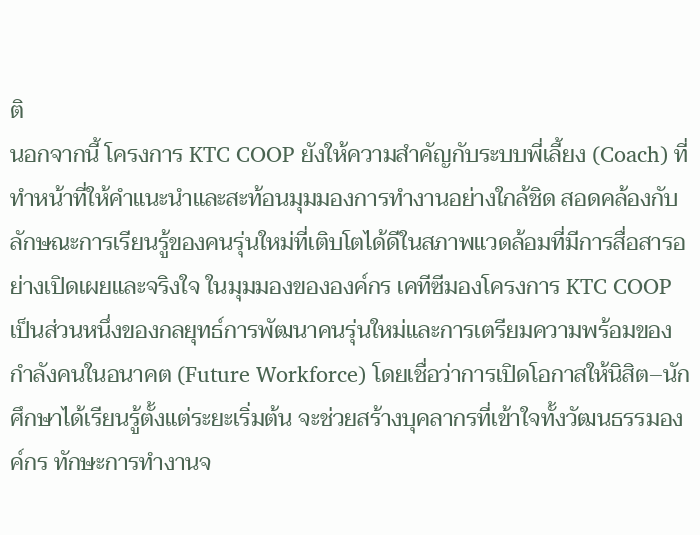ติ
นอกจากนี้ โครงการ KTC COOP ยังให้ความสำคัญกับระบบพี่เลี้ยง (Coach) ที่ทำหน้าที่ให้คำแนะนำและสะท้อนมุมมองการทำงานอย่างใกล้ชิด สอดคล้องกับลักษณะการเรียนรู้ของคนรุ่นใหม่ที่เติบโตได้ดีในสภาพแวดล้อมที่มีการสื่อสารอย่างเปิดเผยและจริงใจ ในมุมมองขององค์กร เคทีซีมองโครงการ KTC COOP เป็นส่วนหนึ่งของกลยุทธ์การพัฒนาคนรุ่นใหม่และการเตรียมความพร้อมของกำลังคนในอนาคต (Future Workforce) โดยเชื่อว่าการเปิดโอกาสให้นิสิต–นักศึกษาได้เรียนรู้ตั้งแต่ระยะเริ่มต้น จะช่วยสร้างบุคลากรที่เข้าใจทั้งวัฒนธรรมองค์กร ทักษะการทำงานจ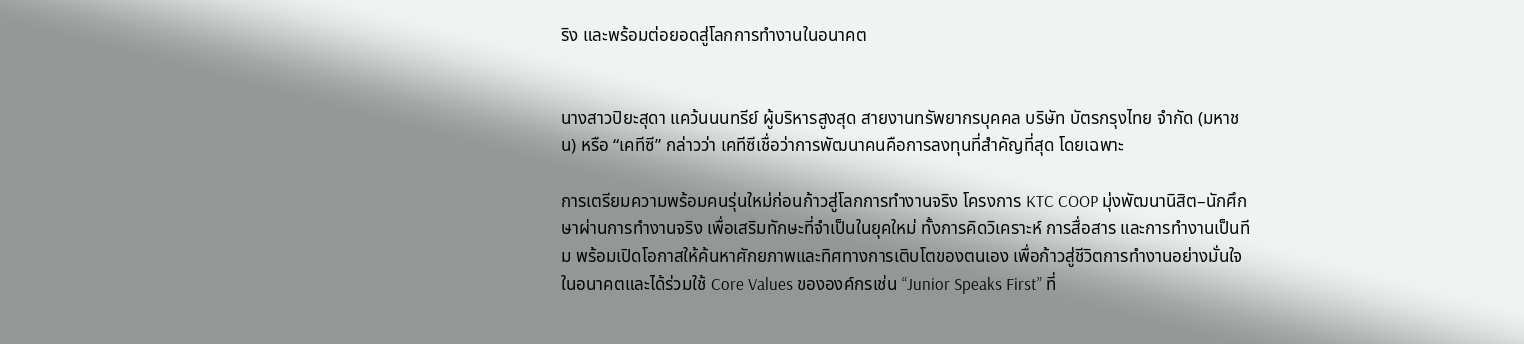ริง และพร้อมต่อยอดสู่โลกการทำงานในอนาคต


นางสาวปิยะสุดา แคว้นนนทรีย์ ผู้บริหารสูงสุด สายงานทรัพยากรบุคคล บริษัท บัตรกรุงไทย จำกัด (มหาชน) หรือ “เคทีซี” กล่าวว่า เคทีซีเชื่อว่าการพัฒนาคนคือการลงทุนที่สำคัญที่สุด โดยเฉพาะ

การเตรียมความพร้อมคนรุ่นใหม่ก่อนก้าวสู่โลกการทำงานจริง โครงการ KTC COOP มุ่งพัฒนานิสิต–นักศึกษาผ่านการทำงานจริง เพื่อเสริมทักษะที่จำเป็นในยุคใหม่ ทั้งการคิดวิเคราะห์ การสื่อสาร และการทำงานเป็นทีม พร้อมเปิดโอกาสให้ค้นหาศักยภาพและทิศทางการเติบโตของตนเอง เพื่อก้าวสู่ชีวิตการทำงานอย่างมั่นใจในอนาคตและได้ร่วมใช้ Core Values ขององค์กรเช่น “Junior Speaks First” ที่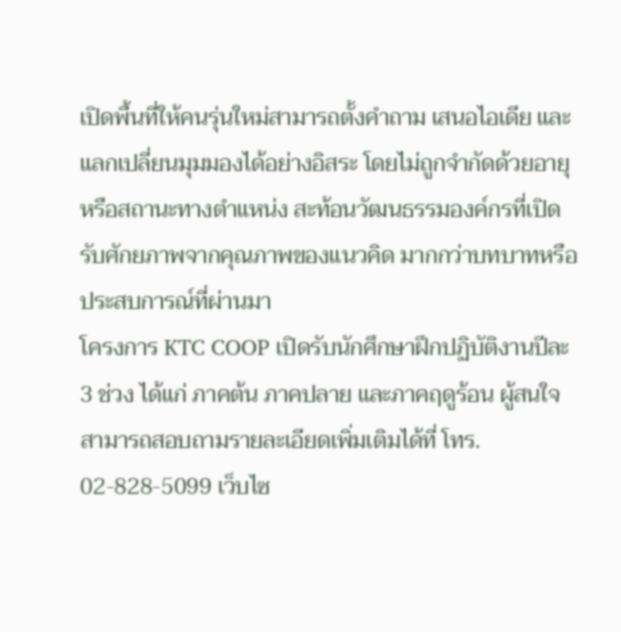เปิดพื้นที่ให้คนรุ่นใหม่สามารถตั้งคำถาม เสนอไอเดีย และแลกเปลี่ยนมุมมองได้อย่างอิสระ โดยไม่ถูกจำกัดด้วยอายุหรือสถานะทางตำแหน่ง สะท้อนวัฒนธรรมองค์กรที่เปิดรับศักยภาพจากคุณภาพของแนวคิด มากกว่าบทบาทหรือประสบการณ์ที่ผ่านมา
โครงการ KTC COOP เปิดรับนักศึกษาฝึกปฏิบัติงานปีละ 3 ช่วง ได้แก่ ภาคต้น ภาคปลาย และภาคฤดูร้อน ผู้สนใจสามารถสอบถามรายละเอียดเพิ่มเติมได้ที่ โทร. 02-828-5099 เว็บไซ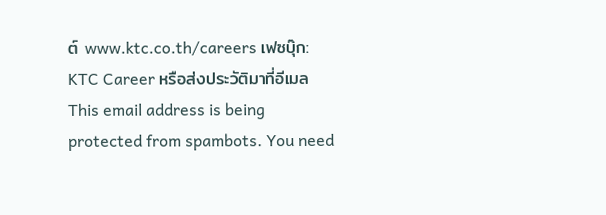ต์ www.ktc.co.th/careers เฟซบุ๊ก: KTC Career หรือส่งประวัติมาที่อีเมล This email address is being protected from spambots. You need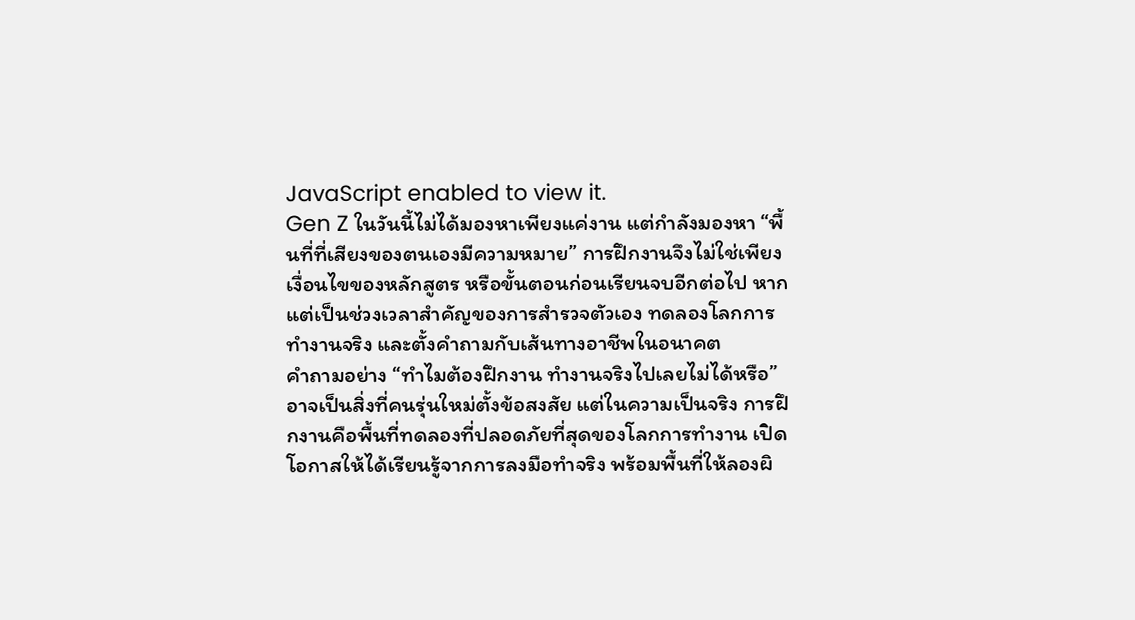JavaScript enabled to view it.
Gen Z ในวันนี้ไม่ได้มองหาเพียงแค่งาน แต่กำลังมองหา “พื้นที่ที่เสียงของตนเองมีความหมาย” การฝึกงานจึงไม่ใช่เพียงเงื่อนไขของหลักสูตร หรือขั้นตอนก่อนเรียนจบอีกต่อไป หากแต่เป็นช่วงเวลาสำคัญของการสำรวจตัวเอง ทดลองโลกการทำงานจริง และตั้งคำถามกับเส้นทางอาชีพในอนาคต
คำถามอย่าง “ทำไมต้องฝึกงาน ทำงานจริงไปเลยไม่ได้หรือ” อาจเป็นสิ่งที่คนรุ่นใหม่ตั้งข้อสงสัย แต่ในความเป็นจริง การฝึกงานคือพื้นที่ทดลองที่ปลอดภัยที่สุดของโลกการทำงาน เปิดโอกาสให้ได้เรียนรู้จากการลงมือทำจริง พร้อมพื้นที่ให้ลองผิ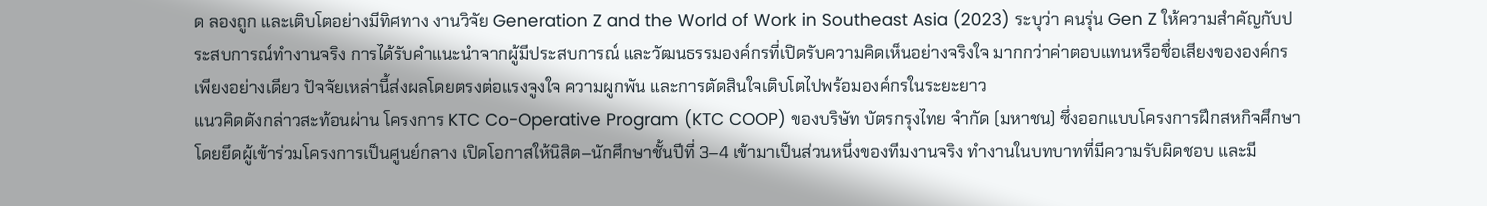ด ลองถูก และเติบโตอย่างมีทิศทาง งานวิจัย Generation Z and the World of Work in Southeast Asia (2023) ระบุว่า คนรุ่น Gen Z ให้ความสำคัญกับประสบการณ์ทำงานจริง การได้รับคำแนะนำจากผู้มีประสบการณ์ และวัฒนธรรมองค์กรที่เปิดรับความคิดเห็นอย่างจริงใจ มากกว่าค่าตอบแทนหรือชื่อเสียงขององค์กรเพียงอย่างเดียว ปัจจัยเหล่านี้ส่งผลโดยตรงต่อแรงจูงใจ ความผูกพัน และการตัดสินใจเติบโตไปพร้อมองค์กรในระยะยาว
แนวคิดดังกล่าวสะท้อนผ่าน โครงการ KTC Co-Operative Program (KTC COOP) ของบริษัท บัตรกรุงไทย จำกัด (มหาชน) ซึ่งออกแบบโครงการฝึกสหกิจศึกษาโดยยึดผู้เข้าร่วมโครงการเป็นศูนย์กลาง เปิดโอกาสให้นิสิต–นักศึกษาชั้นปีที่ 3–4 เข้ามาเป็นส่วนหนึ่งของทีมงานจริง ทำงานในบทบาทที่มีความรับผิดชอบ และมี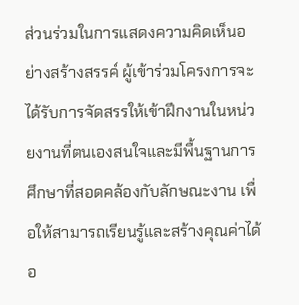ส่วนร่วมในการแสดงความคิดเห็นอย่างสร้างสรรค์ ผู้เข้าร่วมโครงการจะได้รับการจัดสรรให้เข้าฝึกงานในหน่วยงานที่ตนเองสนใจและมีพื้นฐานการศึกษาที่สอดคล้องกับลักษณะงาน เพื่อให้สามารถเรียนรู้และสร้างคุณค่าได้อ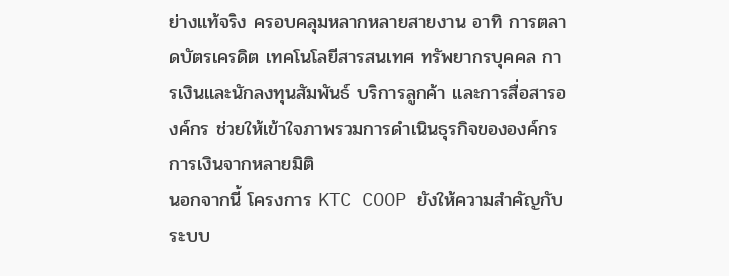ย่างแท้จริง ครอบคลุมหลากหลายสายงาน อาทิ การตลาดบัตรเครดิต เทคโนโลยีสารสนเทศ ทรัพยากรบุคคล การเงินและนักลงทุนสัมพันธ์ บริการลูกค้า และการสื่อสารองค์กร ช่วยให้เข้าใจภาพรวมการดำเนินธุรกิจขององค์กรการเงินจากหลายมิติ
นอกจากนี้ โครงการ KTC COOP ยังให้ความสำคัญกับระบบ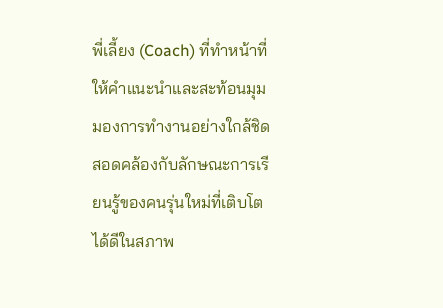พี่เลี้ยง (Coach) ที่ทำหน้าที่ให้คำแนะนำและสะท้อนมุมมองการทำงานอย่างใกล้ชิด สอดคล้องกับลักษณะการเรียนรู้ของคนรุ่นใหม่ที่เติบโตได้ดีในสภาพ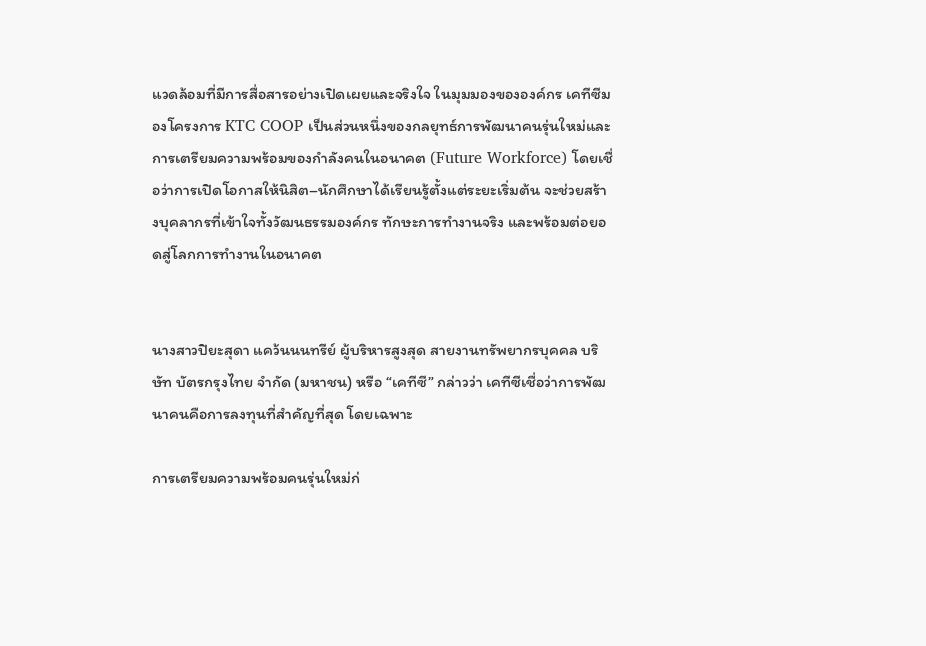แวดล้อมที่มีการสื่อสารอย่างเปิดเผยและจริงใจ ในมุมมองขององค์กร เคทีซีมองโครงการ KTC COOP เป็นส่วนหนึ่งของกลยุทธ์การพัฒนาคนรุ่นใหม่และการเตรียมความพร้อมของกำลังคนในอนาคต (Future Workforce) โดยเชื่อว่าการเปิดโอกาสให้นิสิต–นักศึกษาได้เรียนรู้ตั้งแต่ระยะเริ่มต้น จะช่วยสร้างบุคลากรที่เข้าใจทั้งวัฒนธรรมองค์กร ทักษะการทำงานจริง และพร้อมต่อยอดสู่โลกการทำงานในอนาคต


นางสาวปิยะสุดา แคว้นนนทรีย์ ผู้บริหารสูงสุด สายงานทรัพยากรบุคคล บริษัท บัตรกรุงไทย จำกัด (มหาชน) หรือ “เคทีซี” กล่าวว่า เคทีซีเชื่อว่าการพัฒนาคนคือการลงทุนที่สำคัญที่สุด โดยเฉพาะ

การเตรียมความพร้อมคนรุ่นใหม่ก่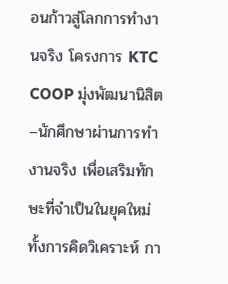อนก้าวสู่โลกการทำงานจริง โครงการ KTC COOP มุ่งพัฒนานิสิต–นักศึกษาผ่านการทำงานจริง เพื่อเสริมทักษะที่จำเป็นในยุคใหม่ ทั้งการคิดวิเคราะห์ กา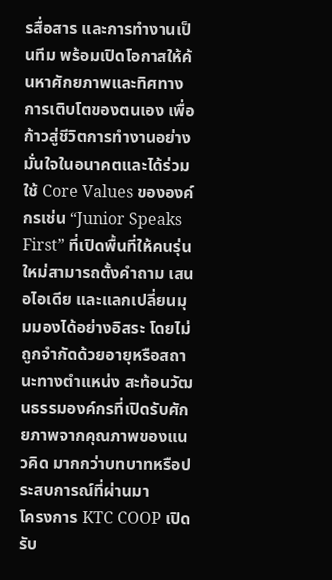รสื่อสาร และการทำงานเป็นทีม พร้อมเปิดโอกาสให้ค้นหาศักยภาพและทิศทางการเติบโตของตนเอง เพื่อก้าวสู่ชีวิตการทำงานอย่างมั่นใจในอนาคตและได้ร่วมใช้ Core Values ขององค์กรเช่น “Junior Speaks First” ที่เปิดพื้นที่ให้คนรุ่นใหม่สามารถตั้งคำถาม เสนอไอเดีย และแลกเปลี่ยนมุมมองได้อย่างอิสระ โดยไม่ถูกจำกัดด้วยอายุหรือสถานะทางตำแหน่ง สะท้อนวัฒนธรรมองค์กรที่เปิดรับศักยภาพจากคุณภาพของแนวคิด มากกว่าบทบาทหรือประสบการณ์ที่ผ่านมา
โครงการ KTC COOP เปิดรับ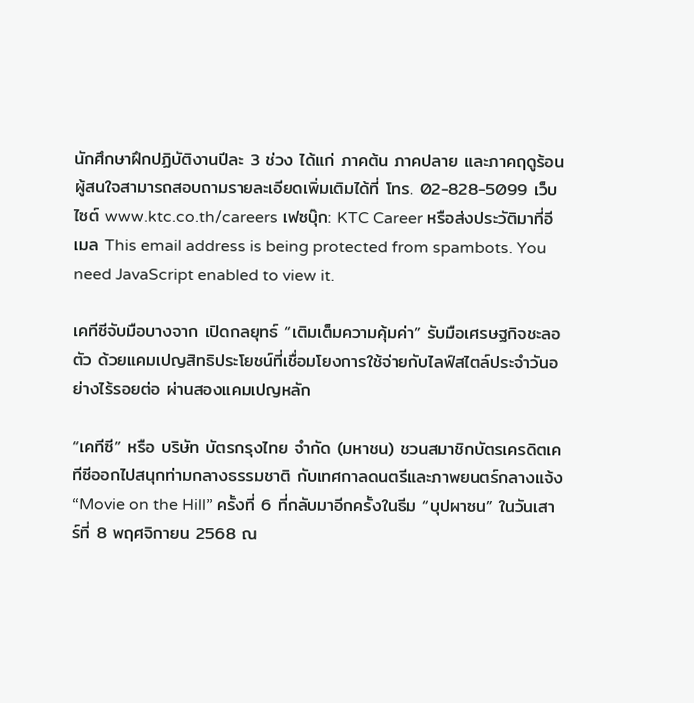นักศึกษาฝึกปฏิบัติงานปีละ 3 ช่วง ได้แก่ ภาคต้น ภาคปลาย และภาคฤดูร้อน ผู้สนใจสามารถสอบถามรายละเอียดเพิ่มเติมได้ที่ โทร. 02-828-5099 เว็บไซต์ www.ktc.co.th/careers เฟซบุ๊ก: KTC Career หรือส่งประวัติมาที่อีเมล This email address is being protected from spambots. You need JavaScript enabled to view it.

เคทีซีจับมือบางจาก เปิดกลยุทธ์ “เติมเต็มความคุ้มค่า” รับมือเศรษฐกิจชะลอตัว ด้วยแคมเปญสิทธิประโยชน์ที่เชื่อมโยงการใช้จ่ายกับไลฟ์สไตล์ประจำวันอย่างไร้รอยต่อ ผ่านสองแคมเปญหลัก

“เคทีซี” หรือ บริษัท บัตรกรุงไทย จำกัด (มหาชน) ชวนสมาชิกบัตรเครดิตเคทีซีออกไปสนุกท่ามกลางธรรมชาติ กับเทศกาลดนตรีและภาพยนตร์กลางแจ้ง “Movie on the Hill” ครั้งที่ 6 ที่กลับมาอีกครั้งในธีม “บุปผาซน” ในวันเสาร์ที่ 8 พฤศจิกายน 2568 ณ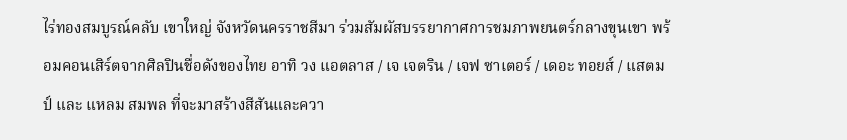ไร่ทองสมบูรณ์คลับ เขาใหญ่ จังหวัดนครราชสีมา ร่วมสัมผัสบรรยากาศการชมภาพยนตร์กลางขุนเขา พร้อมคอนเสิร์ตจากศิลปินชื่อดังของไทย อาทิ วง แอตลาส / เจ เจตริน / เจฟ ซาเตอร์ / เดอะ ทอยส์ / แสตมป์ และ แหลม สมพล ที่จะมาสร้างสีสันและควา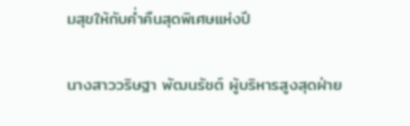มสุขให้กับค่ำคืนสุดพิเศษแห่งปี

นางสาววริษฐา พัฒนรัชต์ ผู้บริหารสูงสุดฝ่าย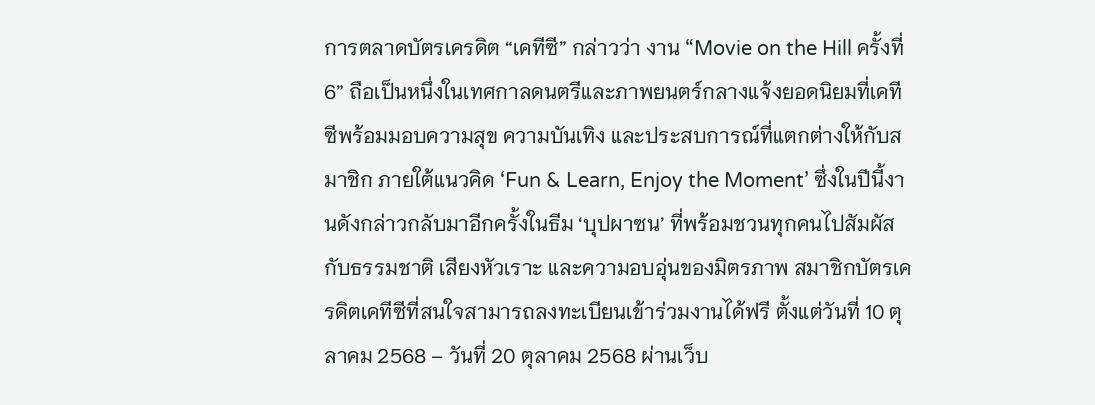การตลาดบัตรเครดิต “เคทีซี” กล่าวว่า งาน “Movie on the Hill ครั้งที่ 6” ถือเป็นหนึ่งในเทศกาลดนตรีและภาพยนตร์กลางแจ้งยอดนิยมที่เคทีซีพร้อมมอบความสุข ความบันเทิง และประสบการณ์ที่แตกต่างให้กับสมาชิก ภายใต้แนวคิด ‘Fun & Learn, Enjoy the Moment’ ซึ่งในปีนี้งานดังกล่าวกลับมาอีกครั้งในธีม ‘บุปผาซน’ ที่พร้อมชวนทุกคนไปสัมผัสกับธรรมชาติ เสียงหัวเราะ และความอบอุ่นของมิตรภาพ สมาชิกบัตรเครดิตเคทีซีที่สนใจสามารถลงทะเบียนเข้าร่วมงานได้ฟรี ตั้งแต่วันที่ 10 ตุลาคม 2568 – วันที่ 20 ตุลาคม 2568 ผ่านเว็บ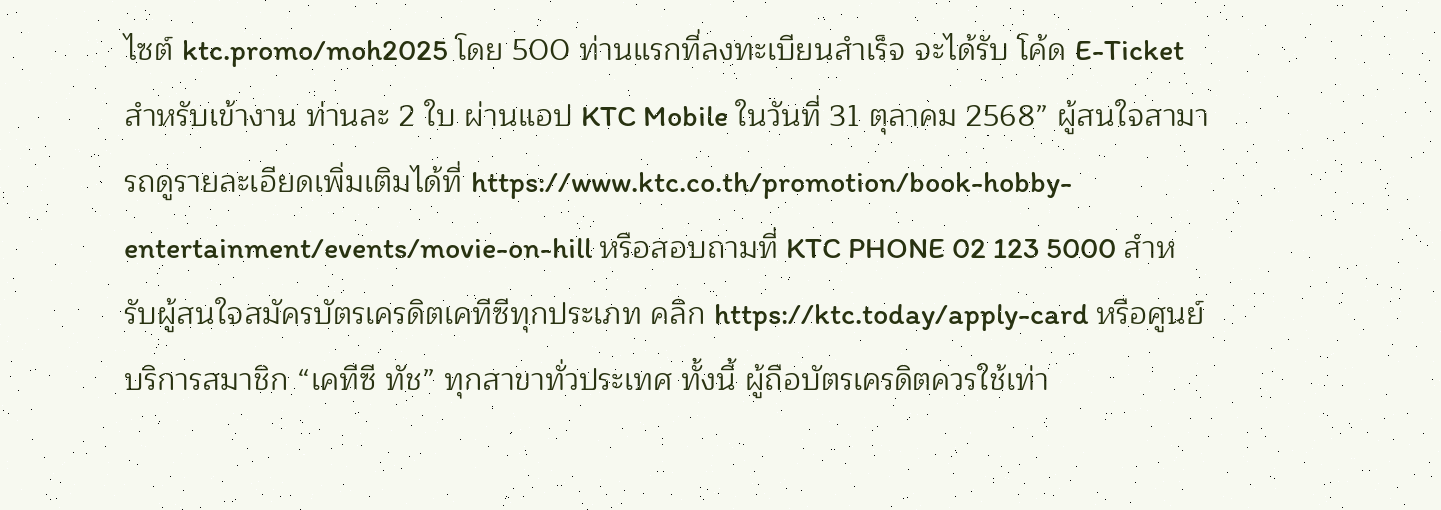ไซต์ ktc.promo/moh2025 โดย 500 ท่านแรกที่ลงทะเบียนสำเร็จ จะได้รับ โค้ด E-Ticket สำหรับเข้างาน ท่านละ 2 ใบ ผ่านแอป KTC Mobile ในวันที่ 31 ตุลาคม 2568” ผู้สนใจสามารถดูรายละเอียดเพิ่มเติมได้ที่ https://www.ktc.co.th/promotion/book-hobby-entertainment/events/movie-on-hill หรือสอบถามที่ KTC PHONE 02 123 5000 สำหรับผู้สนใจสมัครบัตรเครดิตเคทีซีทุกประเภท คลิก https://ktc.today/apply-card หรือศูนย์บริการสมาชิก “เคทีซี ทัช” ทุกสาขาทั่วประเทศ ทั้งนี้ ผู้ถือบัตรเครดิตควรใช้เท่า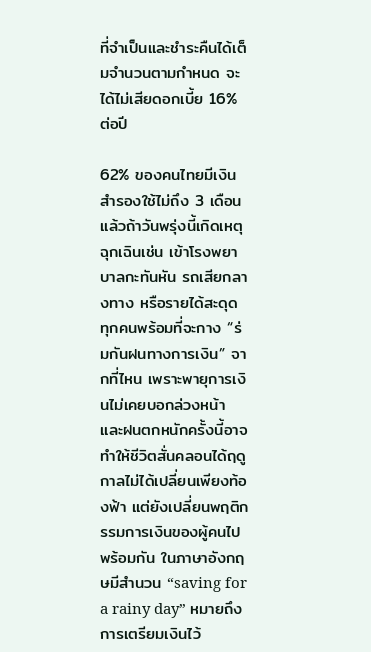ที่จำเป็นและชำระคืนได้เต็มจำนวนตามกำหนด จะได้ไม่เสียดอกเบี้ย 16% ต่อปี

62% ของคนไทยมีเงินสำรองใช้ไม่ถึง 3 เดือน แล้วถ้าวันพรุ่งนี้เกิดเหตุฉุกเฉินเช่น เข้าโรงพยาบาลกะทันหัน รถเสียกลางทาง หรือรายได้สะดุด ทุกคนพร้อมที่จะกาง “ร่มกันฝนทางการเงิน” จากที่ไหน เพราะพายุการเงินไม่เคยบอกล่วงหน้า และฝนตกหนักครั้งนี้อาจทำให้ชีวิตสั่นคลอนได้ฤดูกาลไม่ได้เปลี่ยนเพียงท้องฟ้า แต่ยังเปลี่ยนพฤติกรรมการเงินของผู้คนไปพร้อมกัน ในภาษาอังกฤษมีสำนวน “saving for a rainy day” หมายถึงการเตรียมเงินไว้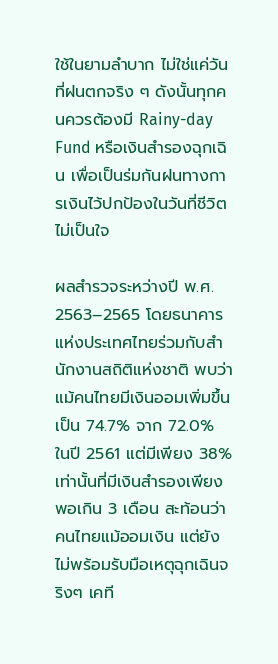ใช้ในยามลำบาก ไม่ใช่แค่วันที่ฝนตกจริง ๆ ดังนั้นทุกคนควรต้องมี Rainy-day Fund หรือเงินสำรองฉุกเฉิน เพื่อเป็นร่มกันฝนทางการเงินไว้ปกป้องในวันที่ชีวิตไม่เป็นใจ

ผลสำรวจระหว่างปี พ.ศ. 2563–2565 โดยธนาคารแห่งประเทศไทยร่วมกับสำนักงานสถิติแห่งชาติ พบว่า แม้คนไทยมีเงินออมเพิ่มขึ้นเป็น 74.7% จาก 72.0% ในปี 2561 แต่มีเพียง 38% เท่านั้นที่มีเงินสำรองเพียงพอเกิน 3 เดือน สะท้อนว่าคนไทยแม้ออมเงิน แต่ยังไม่พร้อมรับมือเหตุฉุกเฉินจริงๆ เคที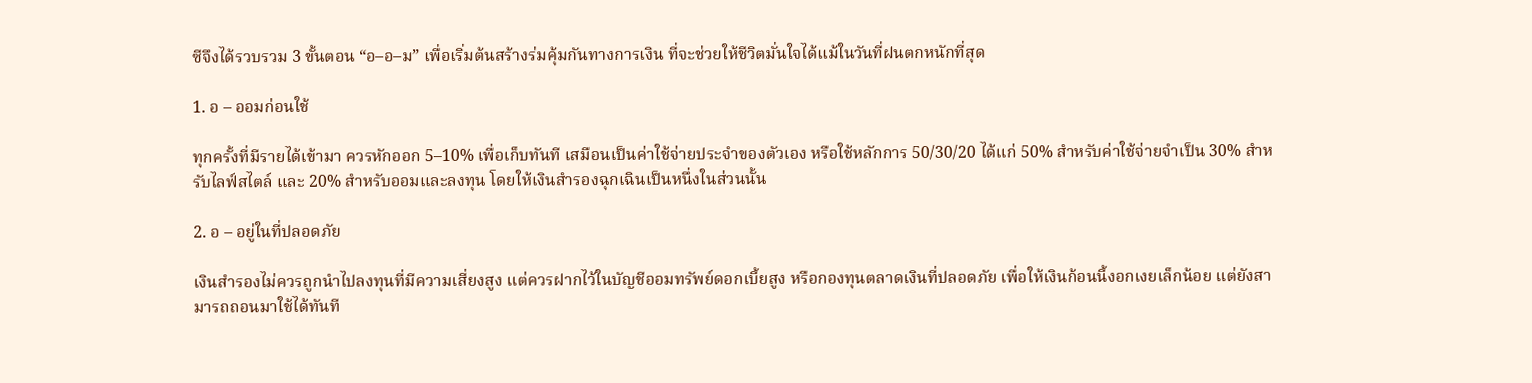ซีจึงได้รวบรวม 3 ขั้นตอน “อ–อ–ม” เพื่อเริ่มต้นสร้างร่มคุ้มกันทางการเงิน ที่จะช่วยให้ชีวิตมั่นใจได้แม้ในวันที่ฝนตกหนักที่สุด

1. อ – ออมก่อนใช้

ทุกครั้งที่มีรายได้เข้ามา ควรหักออก 5–10% เพื่อเก็บทันที เสมือนเป็นค่าใช้จ่ายประจำของตัวเอง หรือใช้หลักการ 50/30/20 ได้แก่ 50% สำหรับค่าใช้จ่ายจำเป็น 30% สำหรับไลฟ์สไตล์ และ 20% สำหรับออมและลงทุน โดยให้เงินสำรองฉุกเฉินเป็นหนึ่งในส่วนนั้น

2. อ – อยู่ในที่ปลอดภัย

เงินสำรองไม่ควรถูกนำไปลงทุนที่มีความเสี่ยงสูง แต่ควรฝากไว้ในบัญชีออมทรัพย์ดอกเบี้ยสูง หรือกองทุนตลาดเงินที่ปลอดภัย เพื่อให้เงินก้อนนี้งอกเงยเล็กน้อย แต่ยังสามารถถอนมาใช้ได้ทันที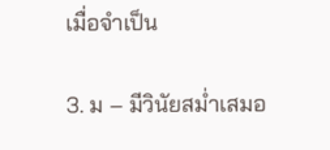เมื่อจำเป็น

3. ม – มีวินัยสม่ำเสมอ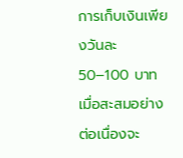การเก็บเงินเพียงวันละ 50–100 บาท เมื่อสะสมอย่างต่อเนื่องจะ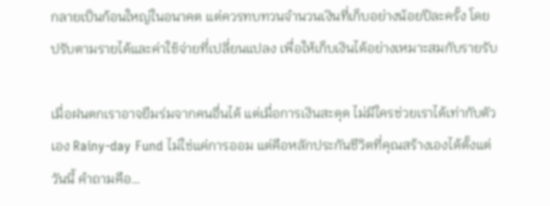กลายเป็นก้อนใหญ่ในอนาคต แต่ควรทบทวนจำนวนเงินที่เก็บอย่างน้อยปีละครั้ง โดยปรับตามรายได้และค่าใช้จ่ายที่เปลี่ยนแปลง เพื่อให้เก็บเงินได้อย่างเหมาะสมกับรายรับ

เมื่อฝนตกเราอาจยืมร่มจากคนอื่นได้ แต่เมื่อการเงินสะดุด ไม่มีใครช่วยเราได้เท่ากับตัวเอง Rainy-day Fund ไม่ใช่แค่การออม แต่คือหลักประกันชีวิตที่คุณสร้างเองได้ตั้งแต่วันนี้ คำถามคือ…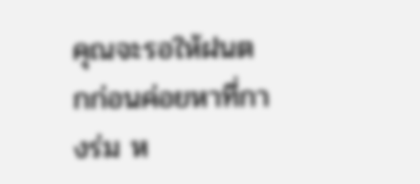คุณจะรอให้ฝนตกก่อนค่อยหาที่กางร่ม ห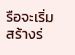รือจะเริ่มสร้างร่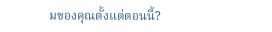มของคุณตั้งแต่ตอนนี้?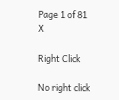Page 1 of 81
X

Right Click

No right click